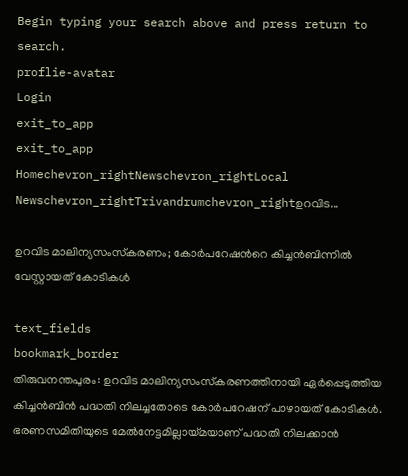Begin typing your search above and press return to search.
proflie-avatar
Login
exit_to_app
exit_to_app
Homechevron_rightNewschevron_rightLocal Newschevron_rightTrivandrumchevron_rightഉറവിട...

ഉറവിട മാലിന്യസംസ്‌കരണം; കോർപറേഷന്‍റെ കിച്ചൻബിന്നിൽ വേസ്റ്റായത് കോടികൾ

text_fields
bookmark_border
തിരുവനന്തപുരം: ഉറവിട മാലിന്യസംസ്‌കരണത്തിനായി ഏർപ്പെടുത്തിയ കിച്ചൻബിൻ പദ്ധതി നിലച്ചതോടെ കോർപറേഷന് പാഴായത് കോടികൾ. ഭരണസമിതിയുടെ മേൽനേട്ടമില്ലായ്മയാണ് പദ്ധതി നിലക്കാൻ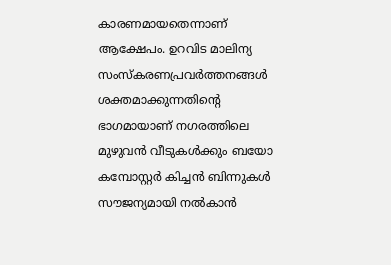കാരണമായതെന്നാണ് ആക്ഷേപം. ഉറവിട മാലിന്യ സംസ്‌കരണപ്രവർത്തനങ്ങൾ ശക്തമാക്കുന്നതിന്‍റെ ഭാഗമായാണ് നഗരത്തിലെ മുഴുവൻ വീടുകൾക്കും ബയോ കമ്പോസ്റ്റർ കിച്ചൻ ബിന്നുകൾ സൗജന്യമായി നൽകാൻ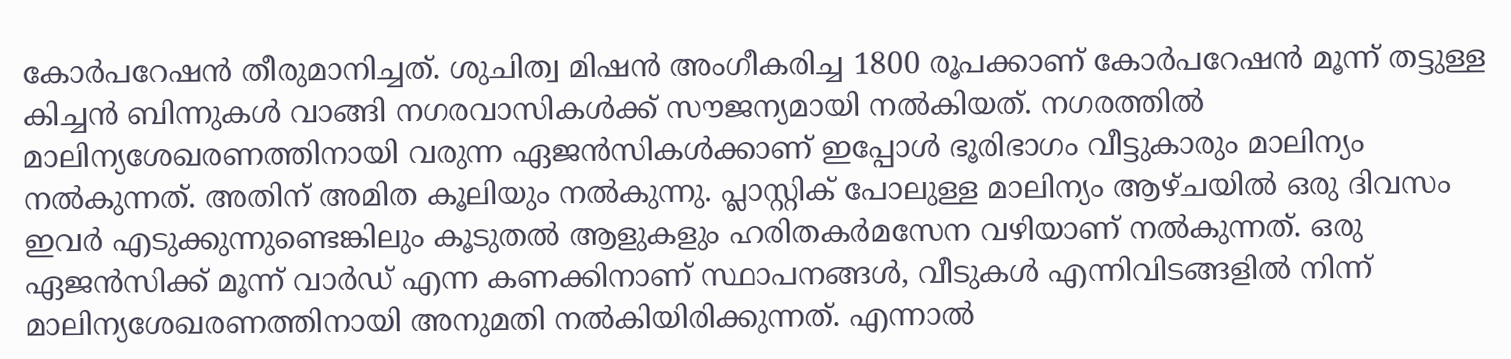കോർപറേഷൻ തീരുമാനിച്ചത്. ശുചിത്വ മിഷൻ അംഗീകരിച്ച 1800 രൂപക്കാണ് കോർപറേഷൻ മൂന്ന് തട്ടുള്ള കിച്ചൻ ബിന്നുകൾ വാങ്ങി നഗരവാസികൾക്ക് സൗജന്യമായി നൽകിയത്. നഗരത്തിൽ മാലിന്യശേഖരണത്തിനായി വരുന്ന ഏ‌ജൻസികൾക്കാണ് ഇപ്പോൾ ഭൂരിഭാഗം വീട്ടുകാരും മാലിന്യം നൽകുന്നത്. അതിന് അമിത കൂലിയും നൽകുന്നു. പ്ലാസ്റ്റിക് പോലുള്ള മാലിന്യം ആഴ്ചയിൽ ഒരു ദിവസം ഇവർ എടുക്കുന്നുണ്ടെങ്കിലും കൂടുതൽ ആളുകളും ഹരിതകർമസേന വഴിയാണ് നൽകുന്നത്. ഒരു ഏജൻസിക്ക് മൂന്ന് വാർഡ് എന്ന കണക്കിനാണ് സ്ഥാപനങ്ങൾ, വീടുകൾ എന്നിവിടങ്ങളിൽ നിന്ന് മാലിന്യശേഖരണത്തിനായി അനുമതി നൽകിയിരിക്കുന്നത്. എന്നാൽ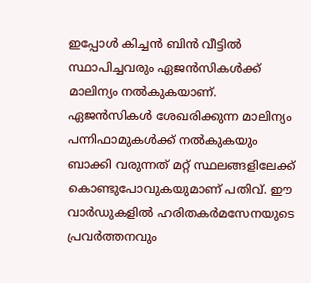ഇപ്പോൾ കിച്ചൻ ബിൻ വീട്ടിൽ സ്ഥാപിച്ചവരും ഏജൻസികൾക്ക് മാലിന്യം നൽകുകയാണ്. ഏജൻസികൾ ശേഖരിക്കുന്ന മാലിന്യം പന്നിഫാമുകൾക്ക് നൽകുകയും ബാക്കി വരുന്നത് മറ്റ് സ്ഥലങ്ങളിലേക്ക് കൊണ്ടുപോവുകയുമാണ് പതിവ്. ഈ വാർഡുകളിൽ ഹരിതകർമസേനയുടെ പ്രവർത്തനവും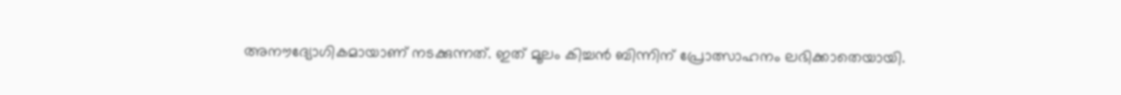അനൗദ്യോഗികമായാണ് നടക്കുന്നത്. ഇത് മൂലം കിച്ചൻ ബിന്നിന് പ്രോത്സാഹനം ലഭിക്കാതെയായി.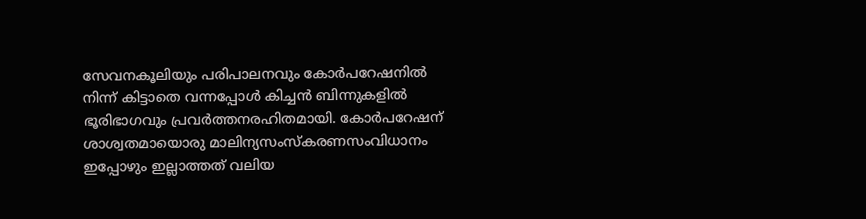സേവനകൂലിയും പരിപാലനവും കോർപറേഷനിൽ നിന്ന് കിട്ടാതെ വന്നപ്പോൾ കിച്ചൻ ബിന്നുകളിൽ ഭൂരിഭാഗവും പ്രവർത്തനരഹിതമായി. കോർപറേഷന് ശാശ്വതമായൊരു മാലിന്യസംസ്കരണസംവിധാനം ഇപ്പോഴും ഇല്ലാത്തത് വലിയ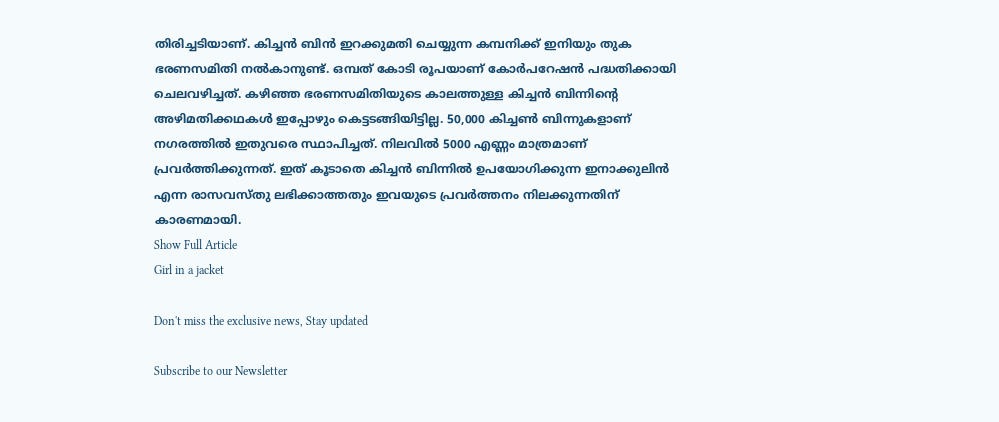തിരിച്ചടിയാണ്. കിച്ചൻ ബിൻ ഇറക്കുമതി ചെയ്യുന്ന കമ്പനിക്ക് ഇനിയും തുക ഭരണസമിതി നൽകാനുണ്ട്. ഒമ്പത് കോടി രൂപയാണ് കോർപറേഷൻ പദ്ധതിക്കായി ചെലവഴിച്ചത്. കഴിഞ്ഞ ഭരണസമിതിയുടെ കാലത്തുള്ള കിച്ചൻ ബിന്നിന്‍റെ അഴിമതിക്കഥകൾ ഇപ്പോഴും കെട്ടടങ്ങിയിട്ടില്ല. 50,000 കിച്ചൺ ബിന്നുകളാണ് നഗരത്തിൽ ഇതുവരെ സ്ഥാപിച്ചത്. നിലവിൽ 5000 എണ്ണം മാത്രമാണ് പ്രവർത്തിക്കുന്നത്. ഇത് കൂടാതെ കിച്ചൻ ബിന്നിൽ ഉപയോഗിക്കുന്ന ഇനാക്കുലിൻ എന്ന രാസവസ്തു ലഭിക്കാത്തതും ഇവയുടെ പ്രവർത്തനം നിലക്കുന്നതിന് കാരണമായി.
Show Full Article
Girl in a jacket

Don't miss the exclusive news, Stay updated

Subscribe to our Newsletter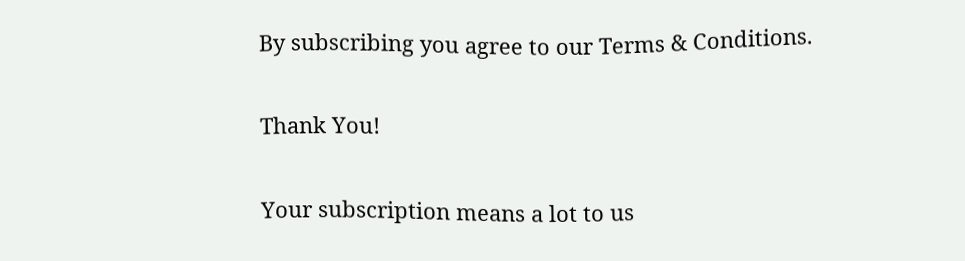By subscribing you agree to our Terms & Conditions.

Thank You!

Your subscription means a lot to us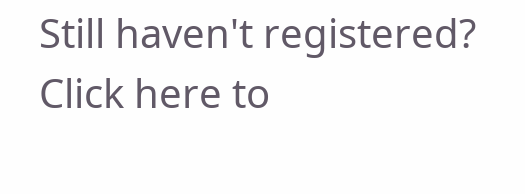Still haven't registered? Click here to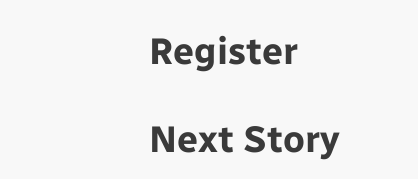Register

Next Story